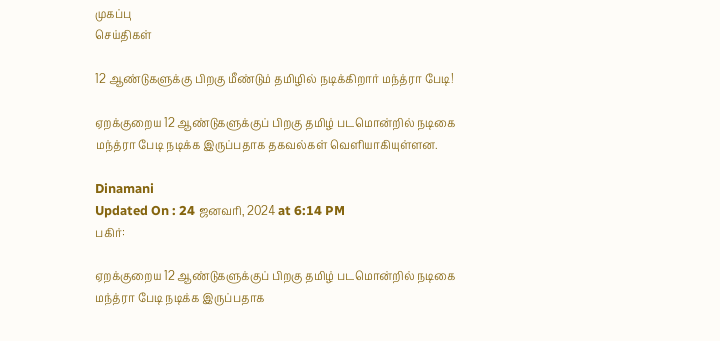முகப்பு
செய்திகள்

12 ஆண்டுகளுக்கு பிறகு மீண்டும் தமிழில் நடிக்கிறார் மந்த்ரா பேடி!

ஏறக்குறைய 12 ஆண்டுகளுக்குப் பிறகு தமிழ் படமொன்றில் நடிகை மந்த்ரா பேடி நடிக்க இருப்பதாக தகவல்கள் வெளியாகியுள்ளன.

Dinamani
Updated On : 24 ஜனவரி, 2024 at 6:14 PM
பகிர்:

ஏறக்குறைய 12 ஆண்டுகளுக்குப் பிறகு தமிழ் படமொன்றில் நடிகை மந்த்ரா பேடி நடிக்க இருப்பதாக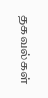தகவல்கள்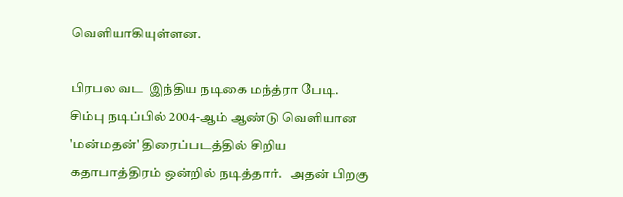வெளியாகியுள்ளன.

பிரபல வட  இந்திய நடிகை மந்த்ரா பேடி. சிம்பு நடிப்பில் 2004-ஆம் ஆண்டு வெளியான 'மன்மதன்' திரைப்படத்தில் சிறிய கதாபாத்திரம் ஒன்றில் நடித்தார்.   அதன் பிறகு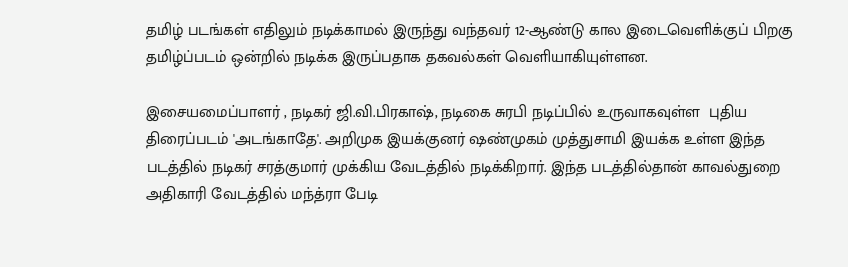தமிழ் படங்கள் எதிலும் நடிக்காமல் இருந்து வந்தவர் 12-ஆண்டு கால இடைவெளிக்குப் பிறகு தமிழ்ப்படம் ஒன்றில் நடிக்க இருப்பதாக தகவல்கள் வெளியாகியுள்ளன.

இசையமைப்பாளர் , நடிகர் ஜி.வி.பிரகாஷ், நடிகை சுரபி நடிப்பில் உருவாகவுள்ள  புதிய திரைப்படம் 'அடங்காதே'. அறிமுக இயக்குனர் ஷண்முகம் முத்துசாமி இயக்க உள்ள இந்த படத்தில் நடிகர் சரத்குமார் முக்கிய வேடத்தில் நடிக்கிறார். இந்த படத்தில்தான் காவல்துறை அதிகாரி வேடத்தில் மந்த்ரா பேடி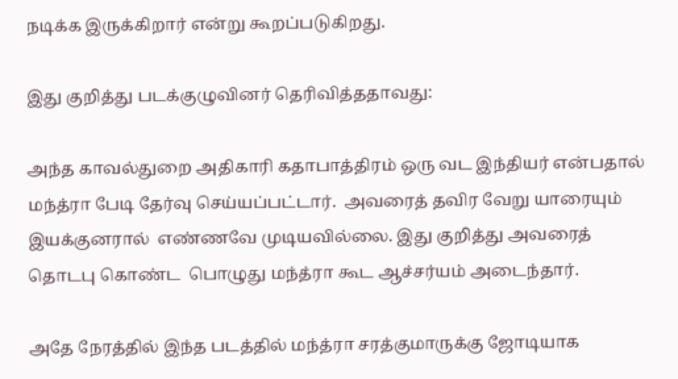நடிக்க இருக்கிறார் என்று கூறப்படுகிறது.

இது குறித்து படக்குழுவினர் தெரிவித்ததாவது:

அந்த காவல்துறை அதிகாரி கதாபாத்திரம் ஒரு வட இந்தியர் என்பதால் மந்த்ரா பேடி தேர்வு செய்யப்பட்டார்.  அவரைத் தவிர வேறு யாரையும் இயக்குனரால்  எண்ணவே முடியவில்லை. இது குறித்து அவரைத் தொடபு கொண்ட  பொழுது மந்த்ரா கூட ஆச்சர்யம் அடைந்தார்.

அதே நேரத்தில் இந்த படத்தில் மந்த்ரா சரத்குமாருக்கு ஜோடியாக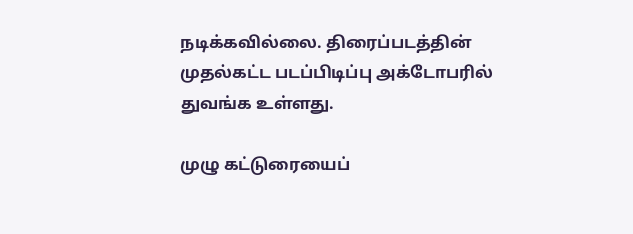நடிக்கவில்லை. திரைப்படத்தின் முதல்கட்ட படப்பிடிப்பு அக்டோபரில் துவங்க உள்ளது.

முழு கட்டுரையைப்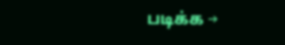படிக்க →